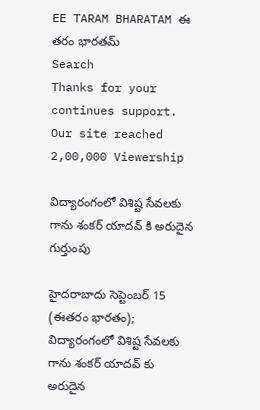EE TARAM BHARATAM ఈ తరం భారతమ్
Search
Thanks for your continues support. Our site reached 2,00,000 Viewership

విద్యారంగంలో విశిష్ట సేవలకు గాను శంకర్ యాదవ్ కి అరుదైన గుర్తుంపు

హైదరాబాదు సెప్టెంబర్ 15 (ఈతరం భారతం); విద్యారంగంలో విశిష్ట సేవలకు గాను శంకర్ యాదవ్ కు అరుదైన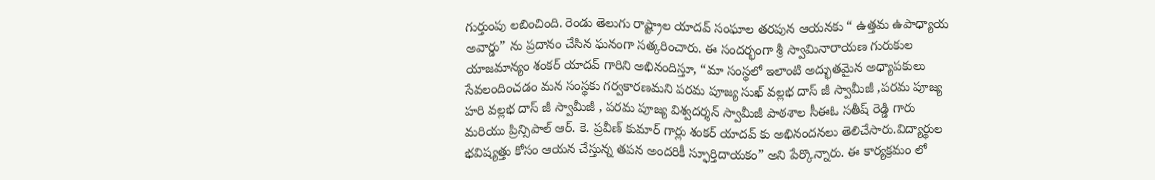గుర్తుంపు లబించింది. రెండు తెలుగు రాష్ట్రాల యాదవ్ సంఘాల తరపున ఆయనకు “ ఉత్తమ ఉపాధ్యాయ అవార్డు” ను ప్రదానం చేసిన ఘనంగా సత్కరించారు. ఈ సందర్భంగా శ్రీ స్వామినారాయణ గురుకుల యాజమాన్యం శంకర్ యాదవ్ గారిని అభినందిస్తూ, “మా సంస్థలో ఇలాంటి అద్భుతమైన అధ్యాపకులు సేవలందించడం మన సంస్థకు గర్వకారణమని పరమ పూజ్య సుఖ్ వల్లభ దాస్ జీ స్వామీజీ ,పరమ పూజ్య హరి వల్లభ దాస్ జీ స్వామీజీ , పరమ పూజ్య విశ్వదర్శన్ స్వామీజీ పాఠశాల సీఈఓ సతీష్ రెడ్డి గారు మరియు ప్రిన్సిపాల్ ఆర్. కె. ప్రవీణ్ కుమార్ గార్లు శంకర్ యాదవ్ కు అభినందనలు తెలిచేసారు.విద్యార్థుల భవిష్యత్తు కోసం ఆయన చేస్తున్న తపన అందరికీ స్ఫూర్తిదాయకం” అని పేర్కొన్నారు. ఈ కార్యక్రమం లో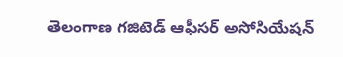తెలంగాణ గజిటెడ్ ఆఫీసర్ అసోసియేషన్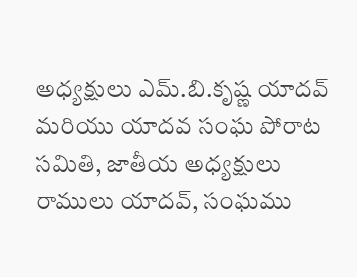అధ్యక్షులు ఎమ్.బి.కృష్ణ యాదవ్ మరియు యాదవ సంఘ పోరాట సమితి, జాతీయ అధ్యక్షులు రాములు యాదవ్, సంఘము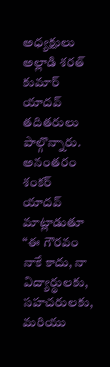అధ్యక్షులు అల్లాడి శరత్ కుమార్ యాదవ్ తదితరులు పాల్గొన్నారు. అనంతరం శంకర్ యాదవ్ మాట్లాడుతూ “ఈ గౌరవం నాకే కాదు, నా విద్యార్థులకు, సహచరులకు, మరియు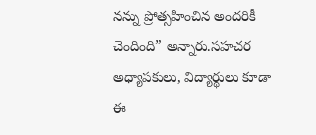నన్ను ప్రోత్సహించిన అందరికీ చెందింది” అన్నారు.సహచర అధ్యాపకులు, విద్యార్థులు కూడా ఈ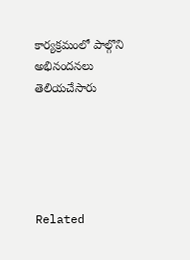కార్యక్రమంలో పాల్గొని అభినందనలు తెలియచేసారు





Related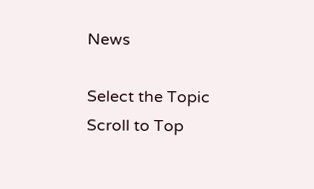News

Select the Topic
Scroll to Top